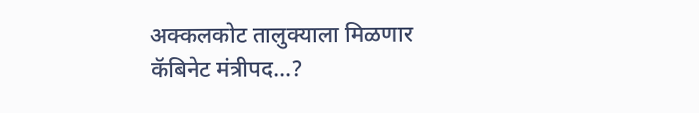अक्कलकोट तालुक्याला मिळणार कॅबिनेट मंत्रीपद…?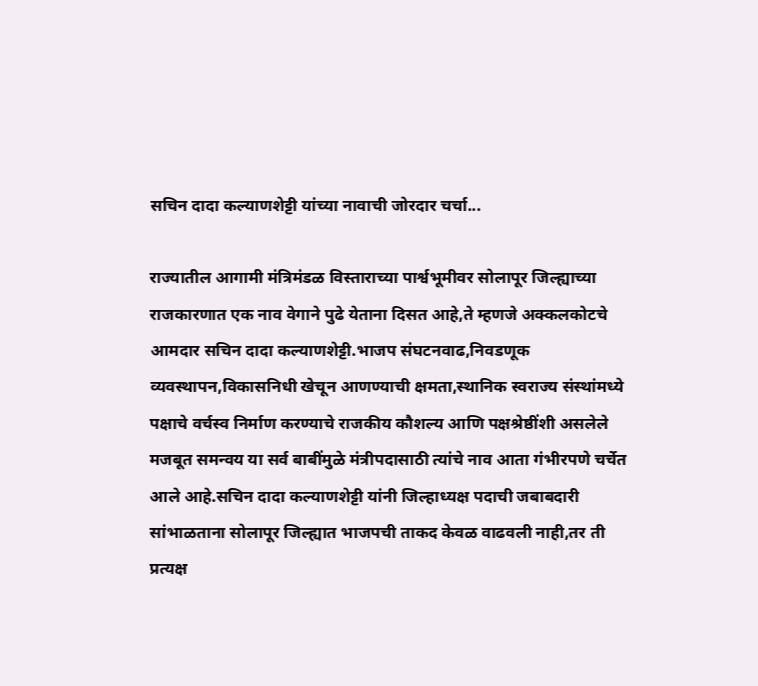सचिन दादा कल्याणशेट्टी यांच्या नावाची जोरदार चर्चा...

राज्यातील आगामी मंत्रिमंडळ विस्ताराच्या पार्श्वभूमीवर सोलापूर जिल्ह्याच्या राजकारणात एक नाव वेगाने पुढे येताना दिसत आहे,ते म्हणजे अक्कलकोटचे आमदार सचिन दादा कल्याणशेट्टी.भाजप संघटनवाढ,निवडणूक व्यवस्थापन,विकासनिधी खेचून आणण्याची क्षमता,स्थानिक स्वराज्य संस्थांमध्ये पक्षाचे वर्चस्व निर्माण करण्याचे राजकीय कौशल्य आणि पक्षश्रेष्ठींशी असलेले मजबूत समन्वय या सर्व बाबींमुळे मंत्रीपदासाठी त्यांचे नाव आता गंभीरपणे चर्चेत आले आहे.सचिन दादा कल्याणशेट्टी यांनी जिल्हाध्यक्ष पदाची जबाबदारी सांभाळताना सोलापूर जिल्ह्यात भाजपची ताकद केवळ वाढवली नाही,तर ती प्रत्यक्ष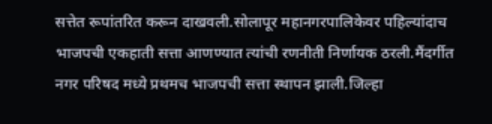सत्तेत रूपांतरित करून दाखवली.सोलापूर महानगरपालिकेवर पहिल्यांदाच भाजपची एकहाती सत्ता आणण्यात त्यांची रणनीती निर्णायक ठरली.मैंदर्गीत नगर परिषद मध्ये प्रथमच भाजपची सत्ता स्थापन झाली.जिल्हा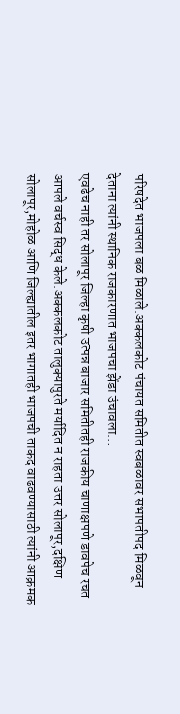परिषदेत भाजपला बळ मिळाले.अक्कलकोट पंचायत समितीत स्वबळावर सभापतीपद मिळवून देताना त्यांनी स्थानिक राजकारणात भाजपचा झेंडा उंचावला…
एवढेच नाही तर सोलापूर जिल्हा कृषी उत्पन्न बाजार समितीतही राजकीय चाणाक्षपणे डावपेच रचत आपले वर्चस्व सिद्ध केले.अक्कलकोट तालुक्यापुरते मर्यादित न राहता उत्तर सोलापूर,दक्षिण सोलापूर,मोहोळ आणि जिल्ह्यातील इतर भागातही भाजपची ताकद वाढवण्यासाठी त्यांनी आक्रमक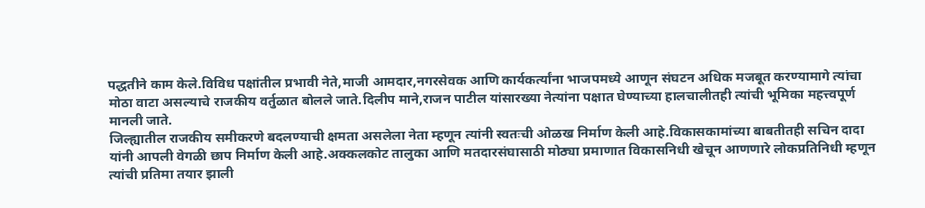पद्धतीने काम केले.विविध पक्षांतील प्रभावी नेते,माजी आमदार,नगरसेवक आणि कार्यकर्त्यांना भाजपमध्ये आणून संघटन अधिक मजबूत करण्यामागे त्यांचा मोठा वाटा असल्याचे राजकीय वर्तुळात बोलले जाते.दिलीप माने,राजन पाटील यांसारख्या नेत्यांना पक्षात घेण्याच्या हालचालीतही त्यांची भूमिका महत्त्वपूर्ण मानली जाते.
जिल्ह्यातील राजकीय समीकरणे बदलण्याची क्षमता असलेला नेता म्हणून त्यांनी स्वतःची ओळख निर्माण केली आहे.विकासकामांच्या बाबतीतही सचिन दादा यांनी आपली वेगळी छाप निर्माण केली आहे.अक्कलकोट तालुका आणि मतदारसंघासाठी मोठ्या प्रमाणात विकासनिधी खेचून आणणारे लोकप्रतिनिधी म्हणून त्यांची प्रतिमा तयार झाली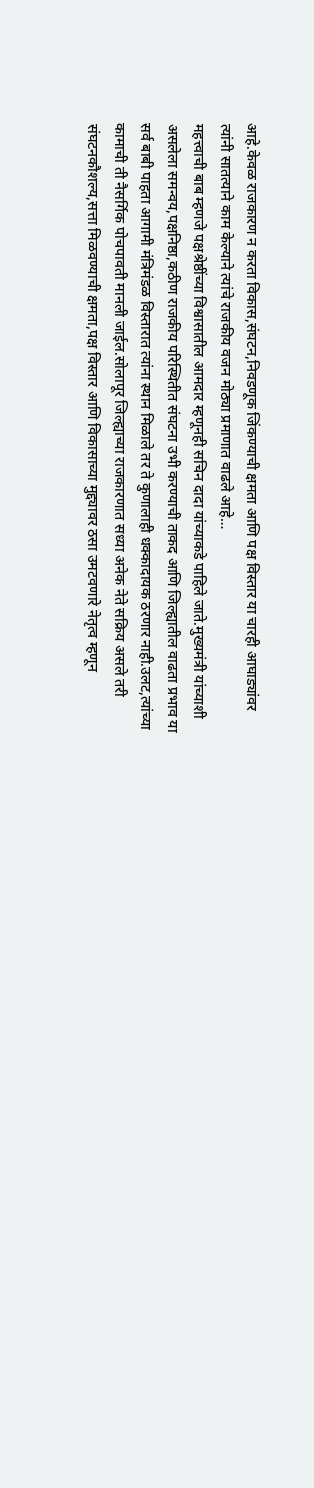आहे.केवळ राजकारण न करता विकास,संघटन,निवडणूक जिंकण्याची क्षमता आणि पक्ष विस्तार या चारही आघाड्यांवर त्यांनी सातत्याने काम केल्याने त्यांचे राजकीय वजन मोठ्या प्रमाणात वाढले आहे…
महत्त्वाची बाब म्हणजे पक्षश्रेष्ठींच्या विश्वासातील आमदार म्हणूनही सचिन दादा यांच्याकडे पाहिले जाते.मुख्यमंत्री यांच्याशी असलेला समन्वय,पक्षनिष्ठा,कठीण राजकीय परिस्थितीत संघटना उभी करण्याची ताकद आणि जिल्ह्यातील वाढता प्रभाव या सर्व बाबी पाहता आगामी मंत्रिमंडळ विस्तारात त्यांना स्थान मिळाले तर ते कुणालाही धक्कादायक ठरणार नाही.उलट,त्यांच्या कामाची ती नैसर्गिक पोचपावती मानली जाईल.सोलापूर जिल्ह्याच्या राजकारणात सध्या अनेक नेते सक्रिय असले तरी संघटनकौशल्य,सत्ता मिळवण्याची क्षमता,पक्ष विस्तार आणि विकासाच्या मुद्द्यावर ठसा उमटवणारे नेतृत्व म्हणून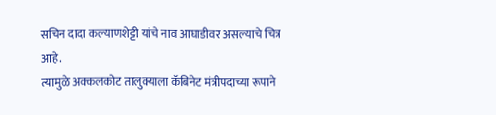सचिन दादा कल्याणशेट्टी यांचे नाव आघाडीवर असल्याचे चित्र आहे.
त्यामुळे अक्कलकोट तालुक्याला कॅबिनेट मंत्रीपदाच्या रूपाने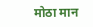मोठा मान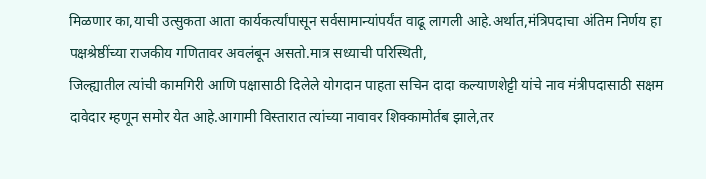मिळणार का,याची उत्सुकता आता कार्यकर्त्यांपासून सर्वसामान्यांपर्यंत वाढू लागली आहे.अर्थात,मंत्रिपदाचा अंतिम निर्णय हा पक्षश्रेष्ठींच्या राजकीय गणितावर अवलंबून असतो.मात्र सध्याची परिस्थिती,
जिल्ह्यातील त्यांची कामगिरी आणि पक्षासाठी दिलेले योगदान पाहता सचिन दादा कल्याणशेट्टी यांचे नाव मंत्रीपदासाठी सक्षम दावेदार म्हणून समोर येत आहे.आगामी विस्तारात त्यांच्या नावावर शिक्कामोर्तब झाले,तर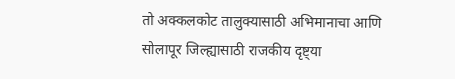तो अक्कलकोट तालुक्यासाठी अभिमानाचा आणि सोलापूर जिल्ह्यासाठी राजकीय दृष्ट्या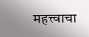महत्त्वाचा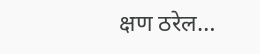क्षण ठरेल…